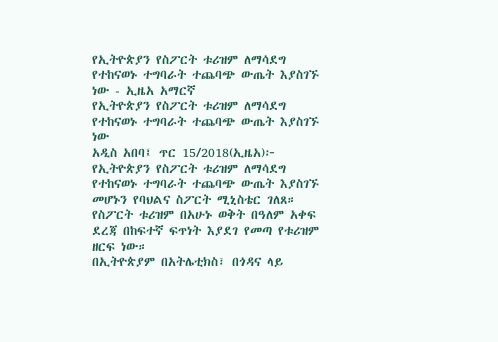የኢትዮጵያን የስፖርት ቱሪዝም ለማሳደግ የተከናወኑ ተግባራት ተጨባጭ ውጤት እያስገኙ ነው - ኢዜአ አማርኛ
የኢትዮጵያን የስፖርት ቱሪዝም ለማሳደግ የተከናወኑ ተግባራት ተጨባጭ ውጤት እያስገኙ ነው
አዲስ አበባ፤ ጥር 15/2018(ኢዜአ)፦ የኢትዮጵያን የስፖርት ቱሪዝም ለማሳደግ የተከናወኑ ተግባራት ተጨባጭ ውጤት እያስገኙ መሆኑን የባህልና ስፖርት ሚኒስቴር ገለጸ።
የስፖርት ቱሪዝም በአሁኑ ወቅት በዓለም አቀፍ ደረጃ በከፍተኛ ፍጥነት እያደገ የመጣ የቱሪዝም ዘርፍ ነው።
በኢትዮጵያም በአትሌቲክስ፣ በጎዳና ላይ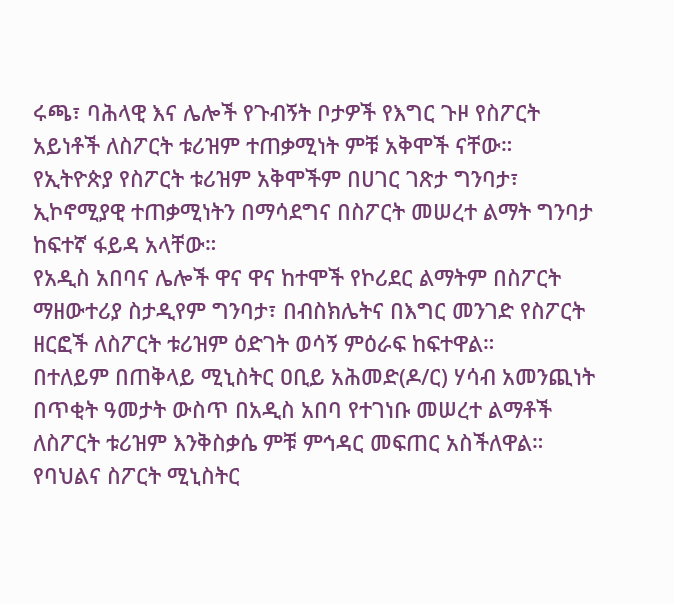ሩጫ፣ ባሕላዊ እና ሌሎች የጉብኝት ቦታዎች የእግር ጉዞ የስፖርት አይነቶች ለስፖርት ቱሪዝም ተጠቃሚነት ምቹ አቅሞች ናቸው።
የኢትዮጵያ የስፖርት ቱሪዝም አቅሞችም በሀገር ገጽታ ግንባታ፣ ኢኮኖሚያዊ ተጠቃሚነትን በማሳደግና በስፖርት መሠረተ ልማት ግንባታ ከፍተኛ ፋይዳ አላቸው።
የአዲስ አበባና ሌሎች ዋና ዋና ከተሞች የኮሪደር ልማትም በስፖርት ማዘውተሪያ ስታዲየም ግንባታ፣ በብስክሌትና በእግር መንገድ የስፖርት ዘርፎች ለስፖርት ቱሪዝም ዕድገት ወሳኝ ምዕራፍ ከፍተዋል።
በተለይም በጠቅላይ ሚኒስትር ዐቢይ አሕመድ(ዶ/ር) ሃሳብ አመንጪነት በጥቂት ዓመታት ውስጥ በአዲስ አበባ የተገነቡ መሠረተ ልማቶች ለስፖርት ቱሪዝም እንቅስቃሴ ምቹ ምኅዳር መፍጠር አስችለዋል።
የባህልና ስፖርት ሚኒስትር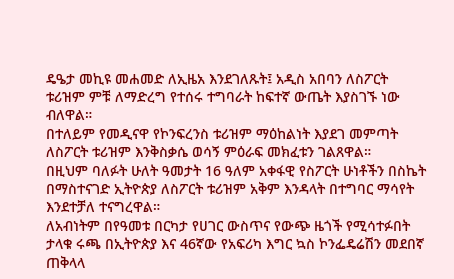ዴዔታ መኪዩ መሐመድ ለኢዜአ እንደገለጹት፤ አዲስ አበባን ለስፖርት ቱሪዝም ምቹ ለማድረግ የተሰሩ ተግባራት ከፍተኛ ውጤት እያስገኙ ነው ብለዋል።
በተለይም የመዲናዋ የኮንፍረንስ ቱሪዝም ማዕከልነት እያደገ መምጣት ለስፖርት ቱሪዝም እንቅስቃሴ ወሳኝ ምዕራፍ መክፈቱን ገልጸዋል።
በዚህም ባለፉት ሁለት ዓመታት 16 ዓለም አቀፋዊ የስፖርት ሁነቶችን በስኬት በማስተናገድ ኢትዮጵያ ለስፖርት ቱሪዝም አቅም እንዳላት በተግባር ማሳየት እንደተቻለ ተናግረዋል።
ለአብነትም በየዓመቱ በርካታ የሀገር ውስጥና የውጭ ዜጎች የሚሳተፉበት ታላቁ ሩጫ በኢትዮጵያ እና 46ኛው የአፍሪካ እግር ኳስ ኮንፌዴሬሽን መደበኛ ጠቅላላ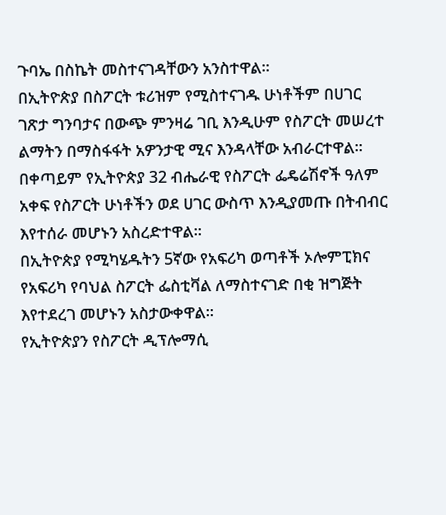ጉባኤ በስኬት መስተናገዳቸውን አንስተዋል።
በኢትዮጵያ በስፖርት ቱሪዝም የሚስተናገዱ ሁነቶችም በሀገር ገጽታ ግንባታና በውጭ ምንዛሬ ገቢ እንዲሁም የስፖርት መሠረተ ልማትን በማስፋፋት አዎንታዊ ሚና እንዳላቸው አብራርተዋል።
በቀጣይም የኢትዮጵያ 32 ብሔራዊ የስፖርት ፌዴሬሽኖች ዓለም አቀፍ የስፖርት ሁነቶችን ወደ ሀገር ውስጥ እንዲያመጡ በትብብር እየተሰራ መሆኑን አስረድተዋል።
በኢትዮጵያ የሚካሄዱትን 5ኛው የአፍሪካ ወጣቶች ኦሎምፒክና የአፍሪካ የባህል ስፖርት ፌስቲቫል ለማስተናገድ በቂ ዝግጅት እየተደረገ መሆኑን አስታውቀዋል።
የኢትዮጵያን የስፖርት ዲፕሎማሲ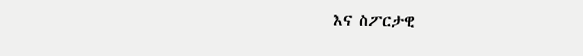እና ስፖርታዊ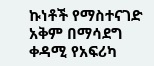ኩነቶች የማስተናገድ አቅም በማሳደግ ቀዳሚ የአፍሪካ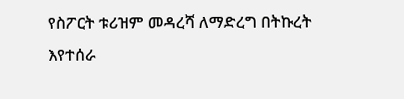የስፖርት ቱሪዝም መዳረሻ ለማድረግ በትኩረት እየተሰራ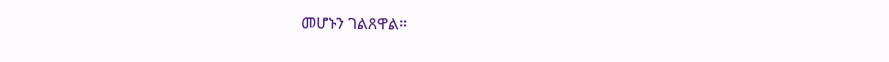መሆኑን ገልጸዋል።